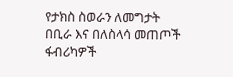የታክስ ስወራን ለመግታት በቢራ እና በለስላሳ መጠጦች ፋብሪካዎች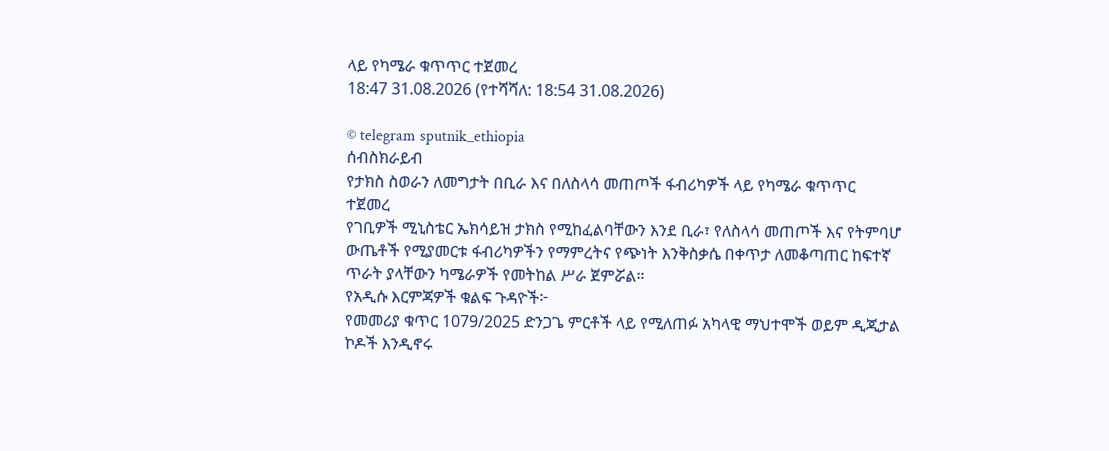ላይ የካሜራ ቁጥጥር ተጀመረ
18:47 31.08.2026 (የተሻሻለ: 18:54 31.08.2026)

© telegram sputnik_ethiopia
ሰብስክራይብ
የታክስ ስወራን ለመግታት በቢራ እና በለስላሳ መጠጦች ፋብሪካዎች ላይ የካሜራ ቁጥጥር ተጀመረ
የገቢዎች ሚኒስቴር ኤክሳይዝ ታክስ የሚከፈልባቸውን እንደ ቢራ፣ የለስላሳ መጠጦች እና የትምባሆ ውጤቶች የሚያመርቱ ፋብሪካዎችን የማምረትና የጭነት እንቅስቃሴ በቀጥታ ለመቆጣጠር ከፍተኛ ጥራት ያላቸውን ካሜራዎች የመትከል ሥራ ጀምሯል።
የአዲሱ እርምጃዎች ቁልፍ ጉዳዮች፦
የመመሪያ ቁጥር 1079/2025 ድንጋጌ ምርቶች ላይ የሚለጠፉ አካላዊ ማህተሞች ወይም ዲጂታል ኮዶች እንዲኖሩ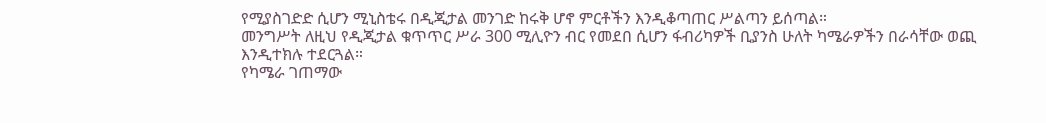የሚያስገድድ ሲሆን ሚኒስቴሩ በዲጂታል መንገድ ከሩቅ ሆኖ ምርቶችን እንዲቆጣጠር ሥልጣን ይሰጣል።
መንግሥት ለዚህ የዲጂታል ቁጥጥር ሥራ 300 ሚሊዮን ብር የመደበ ሲሆን ፋብሪካዎች ቢያንስ ሁለት ካሜራዎችን በራሳቸው ወጪ እንዲተክሉ ተደርጓል።
የካሜራ ገጠማው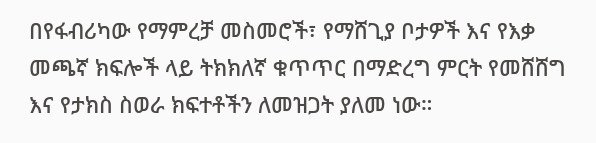በየፋብሪካው የማምረቻ መስመሮች፣ የማሸጊያ ቦታዎች እና የእቃ መጫኛ ክፍሎች ላይ ትክክለኛ ቁጥጥር በማድረግ ምርት የመሸሸግ እና የታክስ ስወራ ክፍተቶችን ለመዝጋት ያለመ ነው።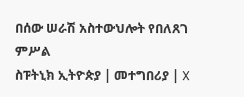በሰው ሠራሽ አስተውህሎት የበለጸገ ምሥል
ስፑትኒክ ኢትዮጵያ | መተግበሪያ | X